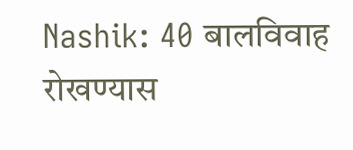Nashik: 40 बालविवाह रोखण्यास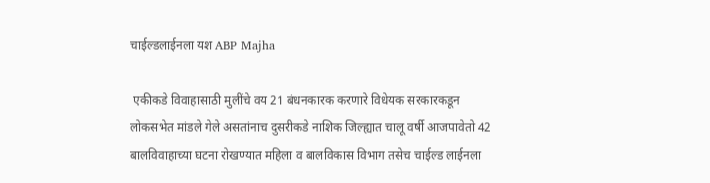चाईल्डलाईनला यश ABP Majha

 एकीकडे विवाहासाठी मुलींचे वय 21 बंधनकारक करणारे विधेयक सरकारकडून लोकसभेत मांडले गेले असतांनाच दुसरीकडे नाशिक जिल्ह्यात चालू वर्षी आजपावेतो 42 बालविवाहाच्या घटना रोखण्यात महिला व बालविकास विभाग तसेच चाईल्ड लाईनला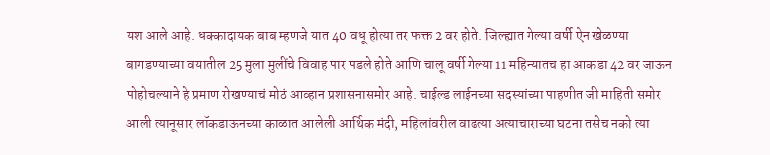यश आले आहे. धक्कादायक बाब म्हणजे यात 40 वधू होत्या तर फक्त 2 वर होते. जिल्ह्यात गेल्या वर्षी ऐन खेळण्या बागडण्याच्या वयातील 25 मुला मुलींचे विवाह पार पडले होते आणि चालू वर्षी गेल्या 11 महिन्यातच हा आकडा 42 वर जाऊन पोहोचल्याने हे प्रमाण रोखण्याचं मोठं आव्हान प्रशासनासमोर आहे. चाईल्ड लाईनच्या सदस्यांच्या पाहणीत जी माहिती समोर आली त्यानूसार लॉकडाऊनच्या काळात आलेली आर्थिक मंदी, महिलांवरील वाढत्या अत्याचाराच्या घटना तसेच नको त्या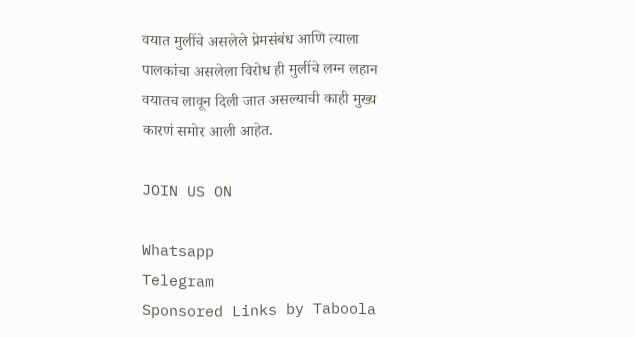वयात मुलींचे असलेले प्रेमसंबंध आणि त्याला पालकांचा असलेला विरोध ही मुलींचे लग्न लहान वयातच लावून दिली जात असल्याची काही मुख्य कारणं समोर आली आहेत.

JOIN US ON

Whatsapp
Telegram
Sponsored Links by Taboola